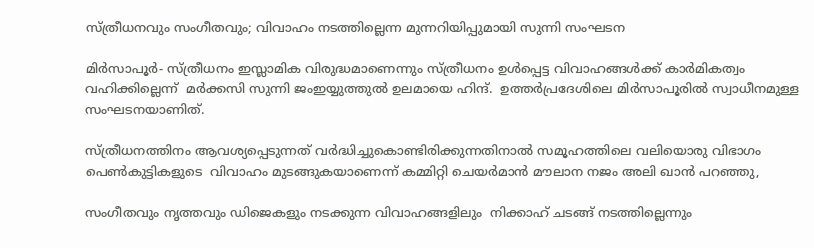സ്ത്രീധനവും സംഗീതവും; വിവാഹം നടത്തില്ലെന്ന മുന്നറിയിപ്പുമായി സുന്നി സംഘടന

മിർസാപൂർ- സ്ത്രീധനം ഇസ്ലാമിക വിരുദ്ധമാണെന്നും സ്ത്രീധനം ഉള്‍പ്പെട്ട വിവാഹങ്ങള്‍ക്ക് കാർമികത്വം വഹിക്കില്ലെന്ന്  മർക്കസി സുന്നി ജംഇയ്യുത്തുല്‍ ഉലമായെ ഹിന്ദ്.  ഉത്തർപ്രദേശിലെ മിർസാപൂരില്‍ സ്വാധീനമുള്ള സംഘടനയാണിത്.

സ്ത്രീധനത്തിനം ആവശ്യപ്പെടുന്നത് വർദ്ധിച്ചുകൊണ്ടിരിക്കുന്നതിനാൽ സമൂഹത്തിലെ വലിയൊരു വിഭാഗം പെൺകുട്ടികളുടെ  വിവാഹം മുടങ്ങുകയാണെന്ന് കമ്മിറ്റി ചെയർമാൻ മൗലാന നജം അലി ഖാൻ പറഞ്ഞു,

സംഗീതവും നൃത്തവും ഡിജെകളും നടക്കുന്ന വിവാഹങ്ങളിലും  നിക്കാഹ് ചടങ്ങ് നടത്തില്ലെന്നും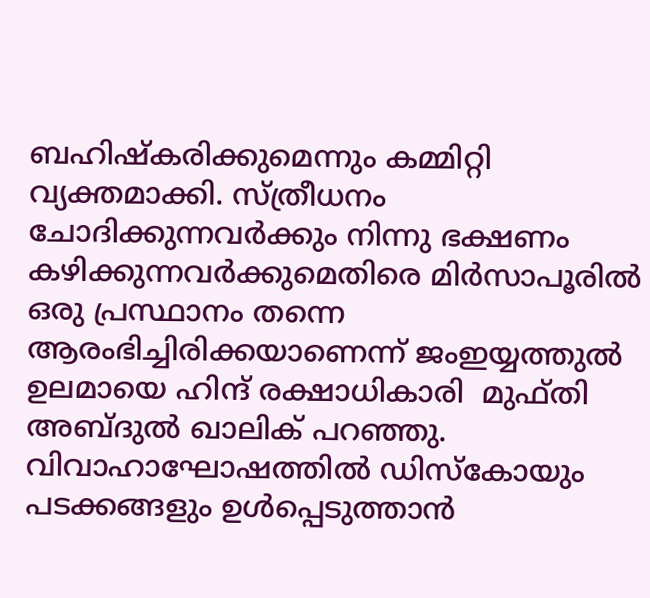ബഹിഷ്കരിക്കുമെന്നും കമ്മിറ്റി വ്യക്തമാക്കി. സ്ത്രീധനം ചോദിക്കുന്നവർക്കും നിന്നു ഭക്ഷണം കഴിക്കുന്നവർക്കുമെതിരെ മിർസാപൂരില്‍ ഒരു പ്രസ്ഥാനം തന്നെ ആരംഭിച്ചിരിക്കയാണെന്ന് ജംഇയ്യത്തുല്‍ ഉലമായെ ഹിന്ദ് രക്ഷാധികാരി  മുഫ്തി അബ്ദുൽ ഖാലിക് പറഞ്ഞു. വിവാഹാഘോഷത്തില്‍ ഡിസ്കോയും പടക്കങ്ങളും ഉള്‍പ്പെടുത്താന്‍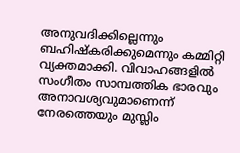അനുവദിക്കില്ലെന്നും ബഹിഷ്കരിക്കുമെന്നും കമ്മിറ്റി വ്യക്തമാക്കി. വിവാഹങ്ങളിൽ സംഗീതം സാമ്പത്തിക ഭാരവും അനാവശ്യവുമാണെന്ന് നേരത്തെയും മുസ്ലിം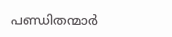പണ്ഡിതന്മാർ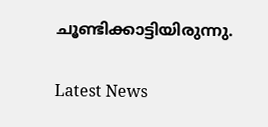ചൂണ്ടിക്കാട്ടിയിരുന്നു.

Latest News